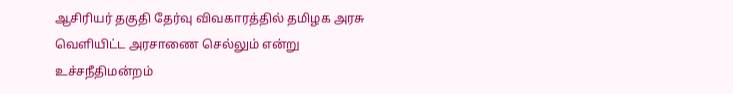ஆசிரியர் தகுதி தேர்வு விவகாரத்தில் தமிழக அரசு வெளியிட்ட அரசாணை செல்லும் என்று உச்சநீதிமன்றம்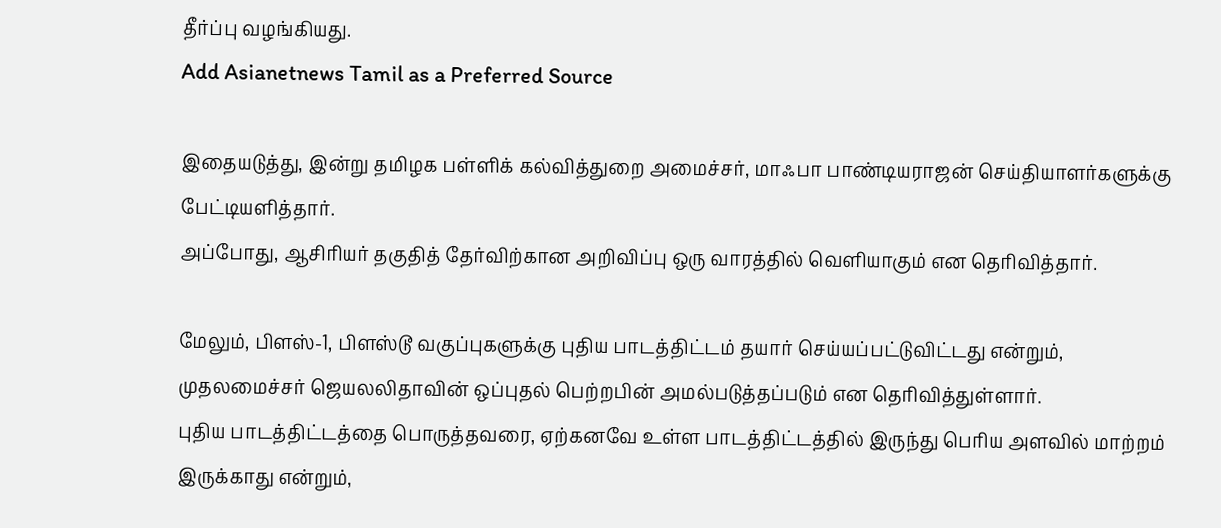தீர்ப்பு வழங்கியது.
Add Asianetnews Tamil as a Preferred Source

இதையடுத்து, இன்று தமிழக பள்ளிக் கல்வித்துறை அமைச்சர், மாஃபா பாண்டியராஜன் செய்தியாளர்களுக்கு பேட்டியளித்தார்.
அப்போது, ஆசிரியர் தகுதித் தேர்விற்கான அறிவிப்பு ஒரு வாரத்தில் வெளியாகும் என தெரிவித்தார்.

மேலும், பிளஸ்-1, பிளஸ்டூ வகுப்புகளுக்கு புதிய பாடத்திட்டம் தயார் செய்யப்பட்டுவிட்டது என்றும், முதலமைச்சர் ஜெயலலிதாவின் ஒப்புதல் பெற்றபின் அமல்படுத்தப்படும் என தெரிவித்துள்ளார்.
புதிய பாடத்திட்டத்தை பொருத்தவரை, ஏற்கனவே உள்ள பாடத்திட்டத்தில் இருந்து பெரிய அளவில் மாற்றம் இருக்காது என்றும்,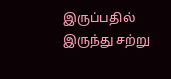இருப்பதில் இருந்து சற்று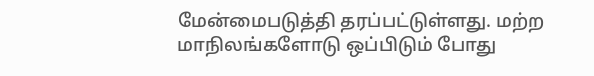மேன்மைபடுத்தி தரப்பட்டுள்ளது. மற்ற மாநிலங்களோடு ஒப்பிடும் போது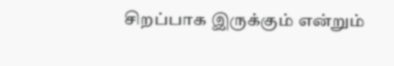சிறப்பாக இருக்கும் என்றும்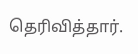தெரிவித்தார்.